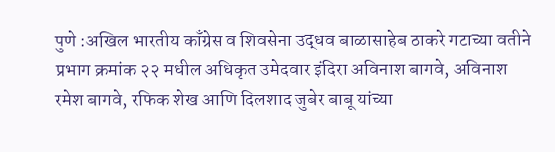पुणे :अखिल भारतीय काँग्रेस व शिवसेना उद्धव बाळासाहेब ठाकरे गटाच्या वतीने प्रभाग क्रमांक २२ मधील अधिकृत उमेदवार इंदिरा अविनाश बागवे, अविनाश रमेश बागवे, रफिक शेख आणि दिलशाद जुबेर बाबू यांच्या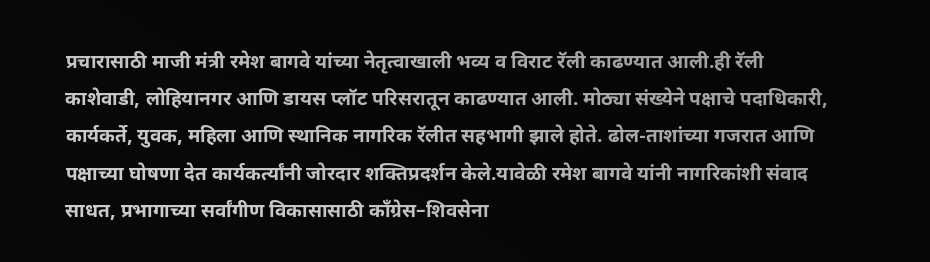प्रचारासाठी माजी मंत्री रमेश बागवे यांच्या नेतृत्वाखाली भव्य व विराट रॅली काढण्यात आली.ही रॅली काशेवाडी, लोहियानगर आणि डायस प्लॉट परिसरातून काढण्यात आली. मोठ्या संख्येने पक्षाचे पदाधिकारी, कार्यकर्ते, युवक, महिला आणि स्थानिक नागरिक रॅलीत सहभागी झाले होते. ढोल-ताशांच्या गजरात आणि पक्षाच्या घोषणा देत कार्यकर्त्यांनी जोरदार शक्तिप्रदर्शन केले.यावेळी रमेश बागवे यांनी नागरिकांशी संवाद साधत, प्रभागाच्या सर्वांगीण विकासासाठी काँग्रेस–शिवसेना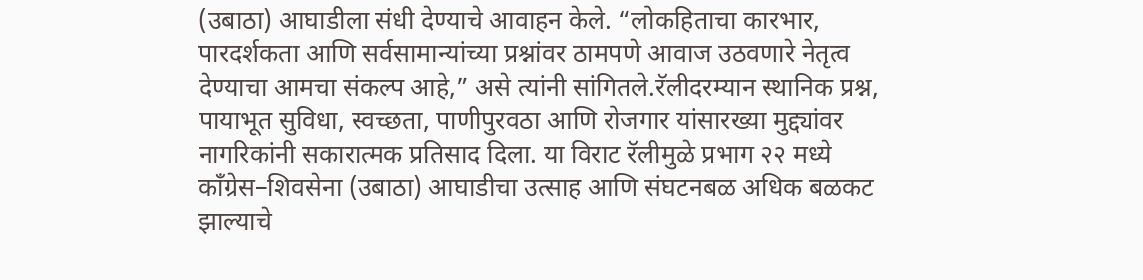(उबाठा) आघाडीला संधी देण्याचे आवाहन केले. “लोकहिताचा कारभार, पारदर्शकता आणि सर्वसामान्यांच्या प्रश्नांवर ठामपणे आवाज उठवणारे नेतृत्व देण्याचा आमचा संकल्प आहे,” असे त्यांनी सांगितले.रॅलीदरम्यान स्थानिक प्रश्न, पायाभूत सुविधा, स्वच्छता, पाणीपुरवठा आणि रोजगार यांसारख्या मुद्द्यांवर नागरिकांनी सकारात्मक प्रतिसाद दिला. या विराट रॅलीमुळे प्रभाग २२ मध्ये काँग्रेस–शिवसेना (उबाठा) आघाडीचा उत्साह आणि संघटनबळ अधिक बळकट झाल्याचे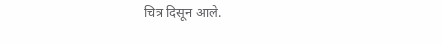चित्र दिसून आले.